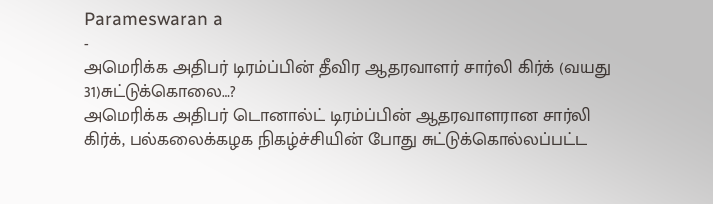Parameswaran a
-
அமெரிக்க அதிபர் டிரம்ப்பின் தீவிர ஆதரவாளர் சார்லி கிர்க் (வயது 31)சுட்டுக்கொலை…?
அமெரிக்க அதிபர் டொனால்ட் டிரம்ப்பின் ஆதரவாளரான சார்லி கிர்க், பல்கலைக்கழக நிகழ்ச்சியின் போது சுட்டுக்கொல்லப்பட்ட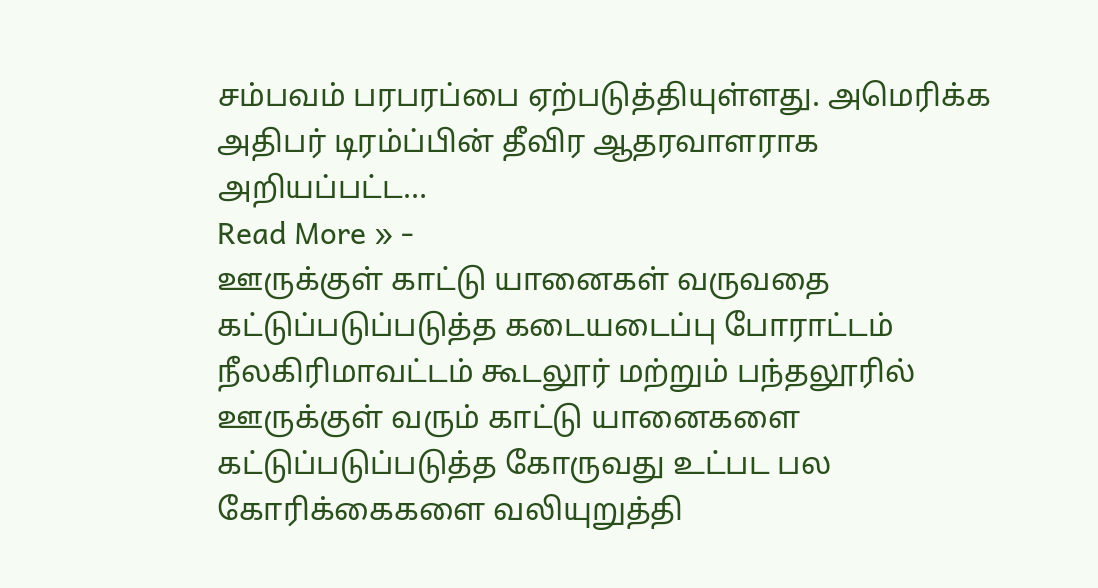சம்பவம் பரபரப்பை ஏற்படுத்தியுள்ளது. அமெரிக்க அதிபர் டிரம்ப்பின் தீவிர ஆதரவாளராக அறியப்பட்ட…
Read More » -
ஊருக்குள் காட்டு யானைகள் வருவதை கட்டுப்படுப்படுத்த கடையடைப்பு போராட்டம்
நீலகிரிமாவட்டம் கூடலூர் மற்றும் பந்தலூரில் ஊருக்குள் வரும் காட்டு யானைகளை கட்டுப்படுப்படுத்த கோருவது உட்பட பல கோரிக்கைகளை வலியுறுத்தி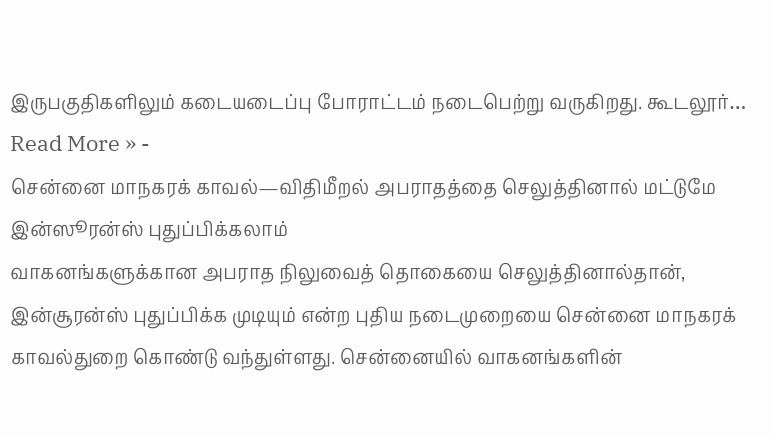இருபகுதிகளிலும் கடையடைப்பு போராட்டம் நடைபெற்று வருகிறது. கூடலூர்…
Read More » -
சென்னை மாநகரக் காவல்—விதிமீறல் அபராதத்தை செலுத்தினால் மட்டுமே இன்ஸூரன்ஸ் புதுப்பிக்கலாம்
வாகனங்களுக்கான அபராத நிலுவைத் தொகையை செலுத்தினால்தான், இன்சூரன்ஸ் புதுப்பிக்க முடியும் என்ற புதிய நடைமுறையை சென்னை மாநகரக் காவல்துறை கொண்டு வந்துள்ளது. சென்னையில் வாகனங்களின்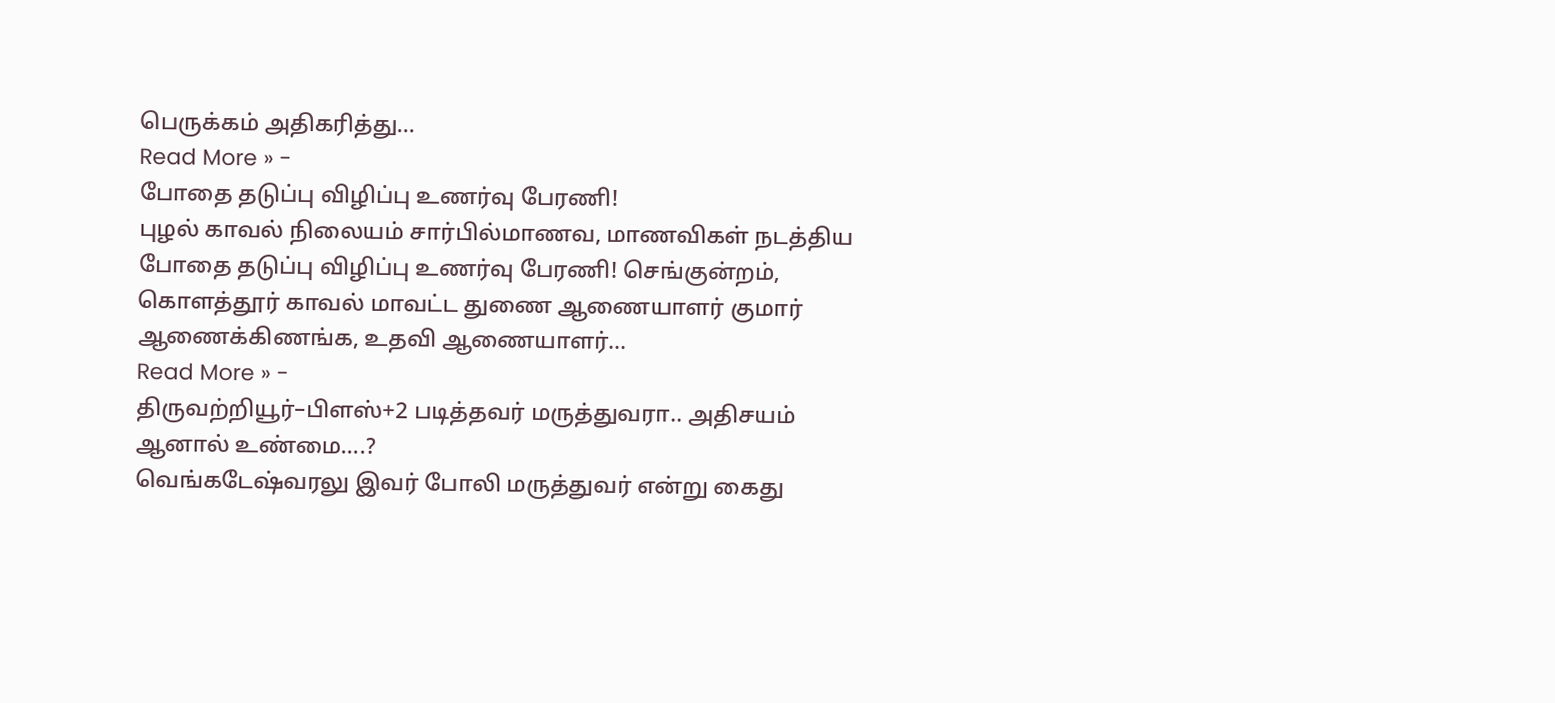பெருக்கம் அதிகரித்து…
Read More » -
போதை தடுப்பு விழிப்பு உணர்வு பேரணி!
புழல் காவல் நிலையம் சார்பில்மாணவ, மாணவிகள் நடத்திய போதை தடுப்பு விழிப்பு உணர்வு பேரணி! செங்குன்றம், கொளத்தூர் காவல் மாவட்ட துணை ஆணையாளர் குமார் ஆணைக்கிணங்க, உதவி ஆணையாளர்…
Read More » -
திருவற்றியூர்–பிளஸ்+2 படித்தவர் மருத்துவரா.. அதிசயம் ஆனால் உண்மை….?
வெங்கடேஷ்வரலு இவர் போலி மருத்துவர் என்று கைது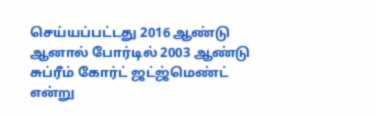செய்யப்பட்டது 2016 ஆண்டு ஆனால் போர்டில் 2003 ஆண்டு சுப்ரீம் கோர்ட் ஜட்ஜ்மெண்ட் என்று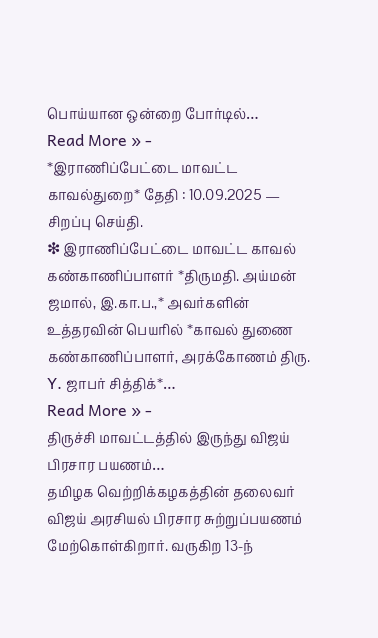பொய்யான ஒன்றை போர்டில்…
Read More » -
*இராணிப்பேட்டை மாவட்ட காவல்துறை* தேதி : 10.09.2025 — சிறப்பு செய்தி.
❇ இராணிப்பேட்டை மாவட்ட காவல் கண்காணிப்பாளர் *திருமதி. அய்மன் ஜமால், இ.கா.ப.,* அவர்களின் உத்தரவின் பெயரில் *காவல் துணை கண்காணிப்பாளர், அரக்கோணம் திரு. Y. ஜாபர் சித்திக்*…
Read More » -
திருச்சி மாவட்டத்தில் இருந்து விஜய் பிரசார பயணம்…
தமிழக வெற்றிக்கழகத்தின் தலைவர் விஜய் அரசியல் பிரசார சுற்றுப்பயணம் மேற்கொள்கிறார். வருகிற 13-ந்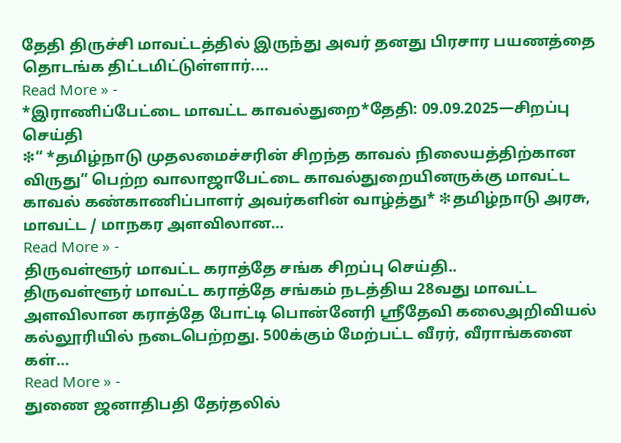தேதி திருச்சி மாவட்டத்தில் இருந்து அவர் தனது பிரசார பயணத்தை தொடங்க திட்டமிட்டுள்ளார்.…
Read More » -
*இராணிப்பேட்டை மாவட்ட காவல்துறை*தேதி: 09.09.2025—சிறப்பு செய்தி
❇“ *தமிழ்நாடு முதலமைச்சரின் சிறந்த காவல் நிலையத்திற்கான விருது” பெற்ற வாலாஜாபேட்டை காவல்துறையினருக்கு மாவட்ட காவல் கண்காணிப்பாளர் அவர்களின் வாழ்த்து* ❇தமிழ்நாடு அரசு, மாவட்ட / மாநகர அளவிலான…
Read More » -
திருவள்ளூர் மாவட்ட கராத்தே சங்க சிறப்பு செய்தி..
திருவள்ளூர் மாவட்ட கராத்தே சங்கம் நடத்திய 28வது மாவட்ட அளவிலான கராத்தே போட்டி பொன்னேரி ஸ்ரீதேவி கலைஅறிவியல் கல்லூரியில் நடைபெற்றது. 500க்கும் மேற்பட்ட வீரர், வீராங்கனை கள்…
Read More » -
துணை ஜனாதிபதி தேர்தலில்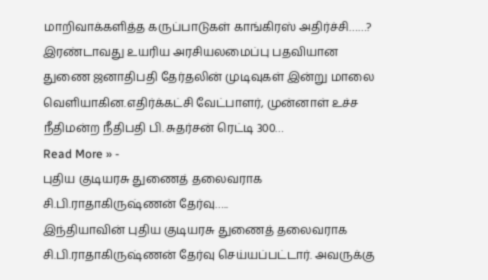மாறிவாக்களித்த கருப்பாடுகள் காங்கிரஸ் அதிர்ச்சி……?
இரண்டாவது உயரிய அரசியலமைப்பு பதவியான துணை ஜனாதிபதி தேர்தலின் முடிவுகள் இன்று மாலை வெளியாகின.எதிர்க்கட்சி வேட்பாளர், முன்னாள் உச்ச நீதிமன்ற நீதிபதி பி. சுதர்சன் ரெட்டி 300…
Read More » -
புதிய குடியரசு துணைத் தலைவராக சி.பி.ராதாகிருஷ்ணன் தேர்வு…..
இந்தியாவின் புதிய குடியரசு துணைத் தலைவராக சி.பி.ராதாகிருஷ்ணன் தேர்வு செய்யப்பட்டார். அவருக்கு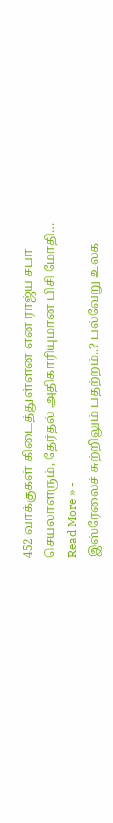452 வாக்குகள் கிடைத்துள்ளன என ராஜ்ய சபா செயலாளரும், தேர்தல் அதிகாரியுமான பிசி மோதி…
Read More » -
இஸ்ரேலைச் சுற்றிலும் பதற்றம்..? பல்வேறு உலக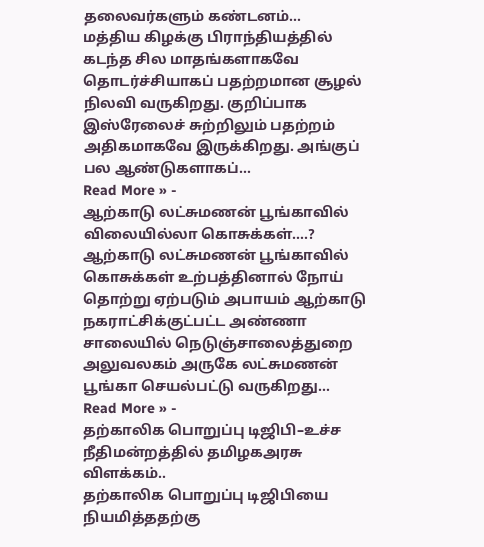தலைவர்களும் கண்டனம்…
மத்திய கிழக்கு பிராந்தியத்தில் கடந்த சில மாதங்களாகவே தொடர்ச்சியாகப் பதற்றமான சூழல் நிலவி வருகிறது. குறிப்பாக இஸ்ரேலைச் சுற்றிலும் பதற்றம் அதிகமாகவே இருக்கிறது. அங்குப் பல ஆண்டுகளாகப்…
Read More » -
ஆற்காடு லட்சுமணன் பூங்காவில் விலையில்லா கொசுக்கள்….?
ஆற்காடு லட்சுமணன் பூங்காவில் கொசுக்கள் உற்பத்தினால் நோய் தொற்று ஏற்படும் அபாயம் ஆற்காடு நகராட்சிக்குட்பட்ட அண்ணா சாலையில் நெடுஞ்சாலைத்துறை அலுவலகம் அருகே லட்சுமணன் பூங்கா செயல்பட்டு வருகிறது…
Read More » -
தற்காலிக பொறுப்பு டிஜிபி–உச்ச நீதிமன்றத்தில் தமிழகஅரசு விளக்கம்..
தற்காலிக பொறுப்பு டிஜிபியை நியமித்ததற்கு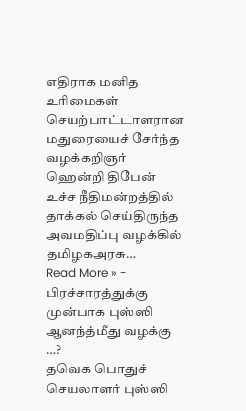எதிராக மனித உரிமைகள் செயற்பாட்டாளரான மதுரையைச் சேர்ந்த வழக்கறிஞர் ஹென்றி திபேன் உச்ச நீதிமன்றத்தில் தாக்கல் செய்திருந்த அவமதிப்பு வழக்கில் தமிழகஅரசு…
Read More » -
பிரச்சாரத்துக்கு முன்பாக புஸ்ஸி ஆனந்த்மீது வழக்கு …?
தவெக பொதுச் செயலாளர் புஸ்ஸி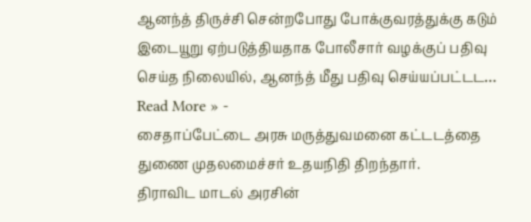ஆனந்த் திருச்சி சென்றபோது போக்குவரத்துக்கு கடும் இடையூறு ஏற்படுத்தியதாக போலீசார் வழக்குப் பதிவு செய்த நிலையில், ஆனந்த் மீது பதிவு செய்யப்பட்டட…
Read More » -
சைதாப்பேட்டை அரசு மருத்துவமனை கட்டடத்தை துணை முதலமைச்சர் உதயநிதி திறந்தார்.
திராவிட மாடல் அரசின்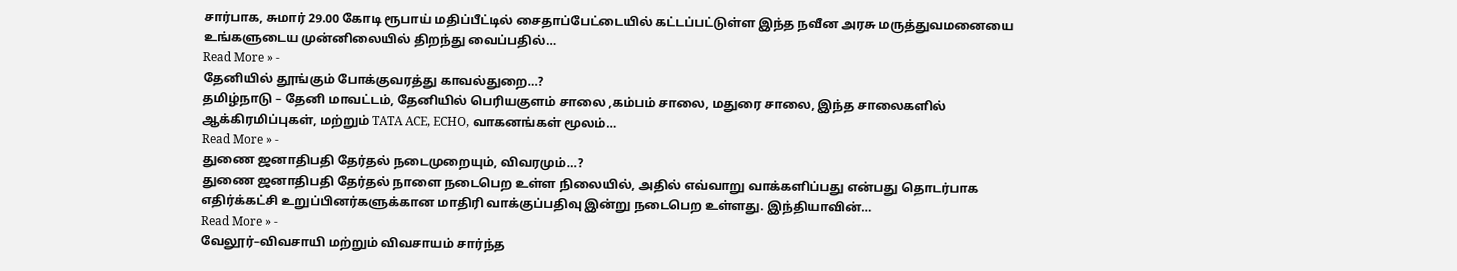சார்பாக, சுமார் 29.00 கோடி ரூபாய் மதிப்பீட்டில் சைதாப்பேட்டையில் கட்டப்பட்டுள்ள இந்த நவீன அரசு மருத்துவமனையை உங்களுடைய முன்னிலையில் திறந்து வைப்பதில்…
Read More » -
தேனியில் தூங்கும் போக்குவரத்து காவல்துறை…?
தமிழ்நாடு – தேனி மாவட்டம், தேனியில் பெரியகுளம் சாலை ,கம்பம் சாலை, மதுரை சாலை, இந்த சாலைகளில் ஆக்கிரமிப்புகள், மற்றும் TATA ACE, ECHO, வாகனங்கள் மூலம்…
Read More » -
துணை ஜனாதிபதி தேர்தல் நடைமுறையும், விவரமும்…?
துணை ஜனாதிபதி தேர்தல் நாளை நடைபெற உள்ள நிலையில், அதில் எவ்வாறு வாக்களிப்பது என்பது தொடர்பாக எதிர்க்கட்சி உறுப்பினர்களுக்கான மாதிரி வாக்குப்பதிவு இன்று நடைபெற உள்ளது. இந்தியாவின்…
Read More » -
வேலூர்–விவசாயி மற்றும் விவசாயம் சார்ந்த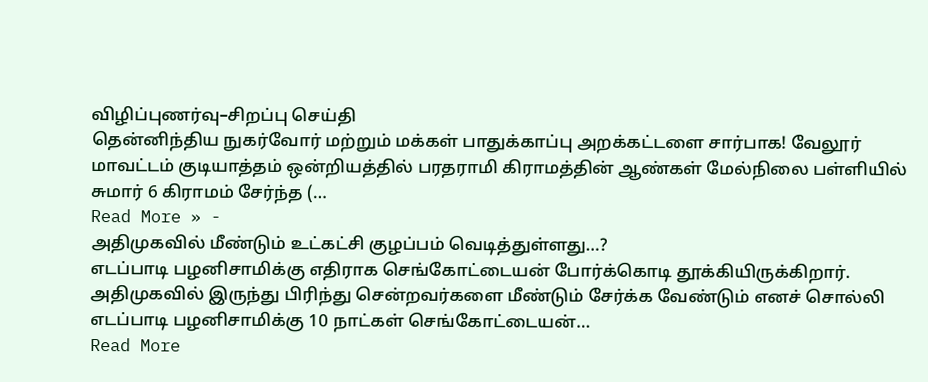விழிப்புணர்வு–சிறப்பு செய்தி
தென்னிந்திய நுகர்வோர் மற்றும் மக்கள் பாதுக்காப்பு அறக்கட்டளை சார்பாக! வேலூர் மாவட்டம் குடியாத்தம் ஒன்றியத்தில் பரதராமி கிராமத்தின் ஆண்கள் மேல்நிலை பள்ளியில் சுமார் 6 கிராமம் சேர்ந்த (…
Read More » -
அதிமுகவில் மீண்டும் உட்கட்சி குழப்பம் வெடித்துள்ளது…?
எடப்பாடி பழனிசாமிக்கு எதிராக செங்கோட்டையன் போர்க்கொடி தூக்கியிருக்கிறார். அதிமுகவில் இருந்து பிரிந்து சென்றவர்களை மீண்டும் சேர்க்க வேண்டும் எனச் சொல்லி எடப்பாடி பழனிசாமிக்கு 10 நாட்கள் செங்கோட்டையன்…
Read More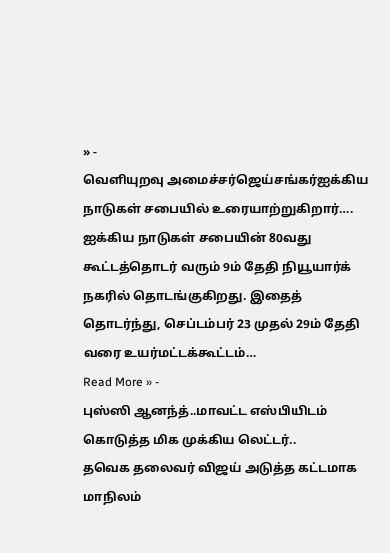» -
வெளியுறவு அமைச்சர்ஜெய்சங்கர்ஐக்கிய நாடுகள் சபையில் உரையாற்றுகிறார்….
ஐக்கிய நாடுகள் சபையின் 80வது கூட்டத்தொடர் வரும் 9ம் தேதி நியூயார்க் நகரில் தொடங்குகிறது. இதைத் தொடர்ந்து, செப்டம்பர் 23 முதல் 29ம் தேதி வரை உயர்மட்டக்கூட்டம்…
Read More » -
புஸ்ஸி ஆனந்த்..மாவட்ட எஸ்பியிடம் கொடுத்த மிக முக்கிய லெட்டர்..
தவெக தலைவர் விஜய் அடுத்த கட்டமாக மாநிலம்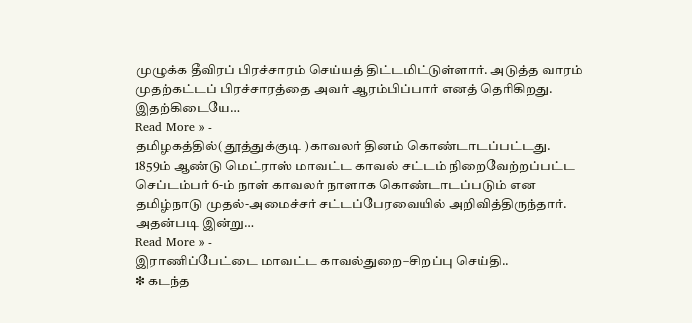முழுக்க தீவிரப் பிரச்சாரம் செய்யத் திட்டமிட்டுள்ளார். அடுத்த வாரம் முதற்கட்டப் பிரச்சாரத்தை அவர் ஆரம்பிப்பார் எனத் தெரிகிறது. இதற்கிடையே…
Read More » -
தமிழகத்தில்( தூத்துக்குடி )காவலர் தினம் கொண்டாடப்பட்டது.
1859ம் ஆண்டு மெட்ராஸ் மாவட்ட காவல் சட்டம் நிறைவேற்றப்பட்ட செப்டம்பர் 6-ம் நாள் காவலர் நாளாக கொண்டாடப்படும் என தமிழ்நாடு முதல்-அமைச்சர் சட்டப்பேரவையில் அறிவித்திருந்தார். அதன்படி இன்று…
Read More » -
இராணிப்பேட்டை மாவட்ட காவல்துறை–சிறப்பு செய்தி..
❇ கடந்த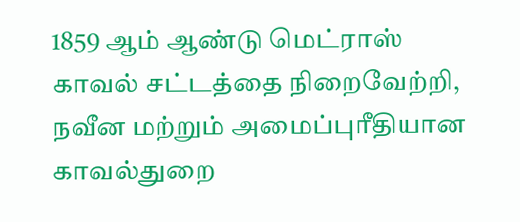1859 ஆம் ஆண்டு மெட்ராஸ் காவல் சட்டத்தை நிறைவேற்றி, நவீன மற்றும் அமைப்புரீதியான காவல்துறை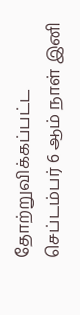தோற்றுவிக்கப்பட்ட செப்டம்பர் 6 ஆம் நாள் இனி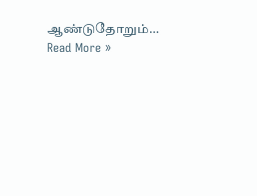ஆண்டுதோறும்…
Read More »